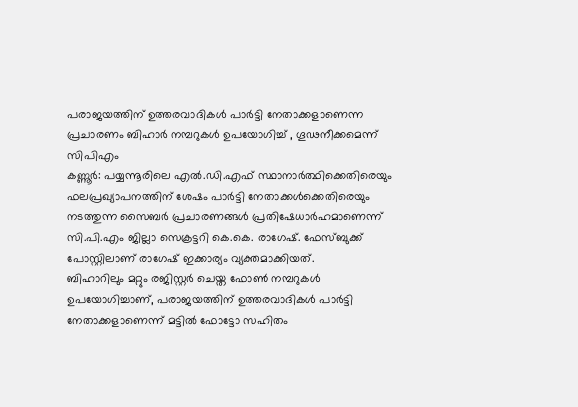പരാജയത്തിന് ഉത്തരവാദികൾ പാർട്ടി നേതാക്കളാണെന്ന പ്രചാരണം ബിഹാർ നമ്പറുകൾ ഉപയോഗിച്ച് , ഗൂഢനീക്കമെന്ന് സിപിഎം
കണ്ണൂർ: പയ്യന്നൂരിലെ എൽ.ഡി.എഫ് സ്ഥാനാർത്ഥിക്കെതിരെയും ഫലപ്രഖ്യാപനത്തിന് ശേഷം പാർട്ടി നേതാക്കൾക്കെതിരെയും നടത്തുന്ന സൈബർ പ്രചാരണങ്ങൾ പ്രതിഷേധാർഹമാണെന്ന് സി.പി.എം ജില്ലാ സെക്രട്ടറി കെ.കെ. രാഗേഷ്. ഫേസ്ബുക്ക് പോസ്റ്റിലാണ് രാഗേഷ് ഇക്കാര്യം വ്യക്തമാക്കിയത്.
ബിഹാറിലും മറ്റും രജിസ്റ്റർ ചെയ്ത ഫോൺ നമ്പറുകൾ ഉപയോഗിച്ചാണ്, പരാജയത്തിന് ഉത്തരവാദികൾ പാർട്ടി നേതാക്കളാണെന്ന് മട്ടിൽ ഫോട്ടോ സഹിതം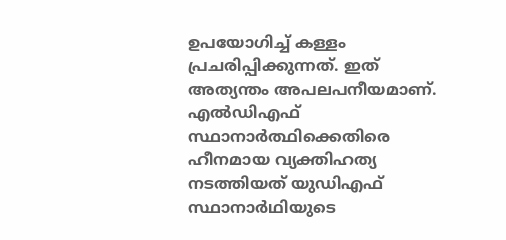ഉപയോഗിച്ച് കള്ളം പ്രചരിപ്പിക്കുന്നത്. ഇത് അത്യന്തം അപലപനീയമാണ്. എൽഡിഎഫ് സ്ഥാനാർത്ഥിക്കെതിരെ ഹീനമായ വ്യക്തിഹത്യ നടത്തിയത് യുഡിഎഫ് സ്ഥാനാർഥിയുടെ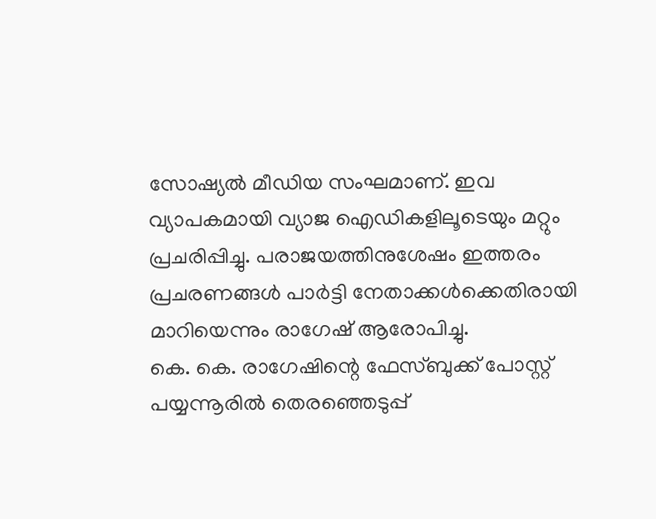സോഷ്യൽ മീഡിയ സംഘമാണ്. ഇവ വ്യാപകമായി വ്യാജ ഐഡികളിലൂടെയും മറ്റും പ്രചരിപ്പിച്ചു. പരാജയത്തിനുശേഷം ഇത്തരം പ്രചരണങ്ങൾ പാർട്ടി നേതാക്കൾക്കെതിരായി മാറിയെന്നും രാഗേഷ് ആരോപിച്ചു.
കെ. കെ. രാഗേഷിന്റെ ഫേസ്ബുക്ക് പോസ്റ്റ്
പയ്യന്നൂരിൽ തെരഞ്ഞെടുപ്പ്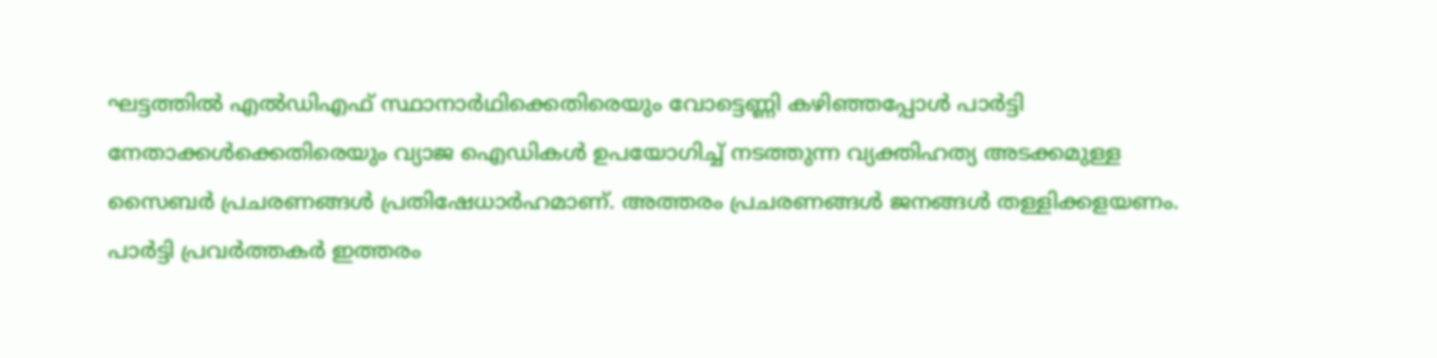ഘട്ടത്തിൽ എൽഡിഎഫ് സ്ഥാനാർഥിക്കെതിരെയും വോട്ടെണ്ണി കഴിഞ്ഞപ്പോൾ പാർട്ടി നേതാക്കൾക്കെതിരെയും വ്യാജ ഐഡികൾ ഉപയോഗിച്ച് നടത്തുന്ന വ്യക്തിഹത്യ അടക്കമുള്ള സൈബർ പ്രചരണങ്ങൾ പ്രതിഷേധാർഹമാണ്. അത്തരം പ്രചരണങ്ങൾ ജനങ്ങൾ തള്ളിക്കളയണം. പാർട്ടി പ്രവർത്തകർ ഇത്തരം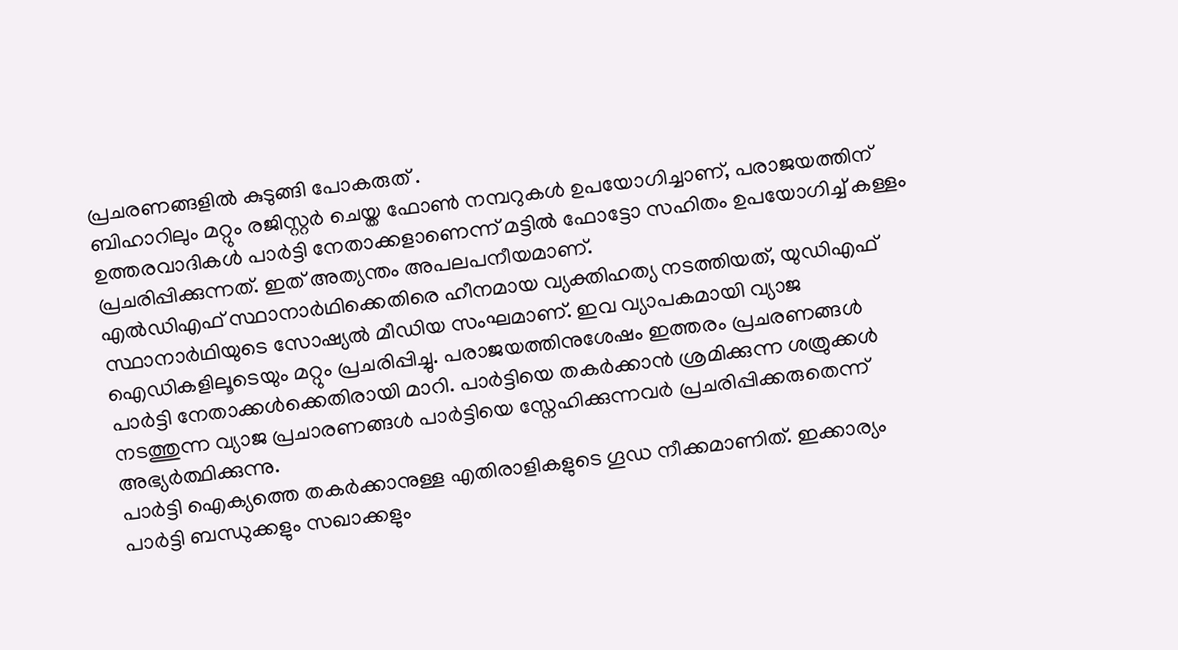പ്രചരണങ്ങളിൽ കുടുങ്ങി പോകരുത് .
ബിഹാറിലും മറ്റും രജിസ്റ്റർ ചെയ്ത ഫോൺ നമ്പറുകൾ ഉപയോഗിച്ചാണ്, പരാജയത്തിന് ഉത്തരവാദികൾ പാർട്ടി നേതാക്കളാണെന്ന് മട്ടിൽ ഫോട്ടോ സഹിതം ഉപയോഗിച്ച് കള്ളം പ്രചരിപ്പിക്കുന്നത്. ഇത് അത്യന്തം അപലപനീയമാണ്.
എൽഡിഎഫ് സ്ഥാനാർഥിക്കെതിരെ ഹീനമായ വ്യക്തിഹത്യ നടത്തിയത്, യുഡിഎഫ് സ്ഥാനാർഥിയുടെ സോഷ്യൽ മീഡിയ സംഘമാണ്. ഇവ വ്യാപകമായി വ്യാജ ഐഡികളിലൂടെയും മറ്റും പ്രചരിപ്പിച്ചു. പരാജയത്തിനുശേഷം ഇത്തരം പ്രചരണങ്ങൾ പാർട്ടി നേതാക്കൾക്കെതിരായി മാറി. പാർട്ടിയെ തകർക്കാൻ ശ്രമിക്കുന്ന ശത്രുക്കൾ നടത്തുന്ന വ്യാജ പ്രചാരണങ്ങൾ പാർട്ടിയെ സ്നേഹിക്കുന്നവർ പ്രചരിപ്പിക്കരുതെന്ന് അഭ്യർത്ഥിക്കുന്നു.
പാർട്ടി ഐക്യത്തെ തകർക്കാനുള്ള എതിരാളികളുടെ ഗൂഡ നീക്കമാണിത്. ഇക്കാര്യം പാർട്ടി ബന്ധുക്കളും സഖാക്കളും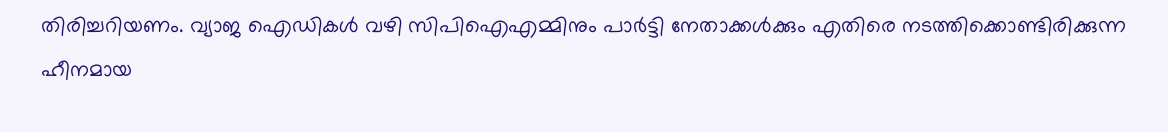തിരിച്ചറിയണം. വ്യാജ ഐഡികൾ വഴി സിപിഐഎമ്മിനും പാർട്ടി നേതാക്കൾക്കും എതിരെ നടത്തിക്കൊണ്ടിരിക്കുന്ന ഹീനമായ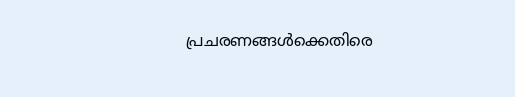പ്രചരണങ്ങൾക്കെതിരെ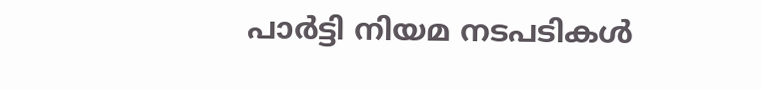പാർട്ടി നിയമ നടപടികൾ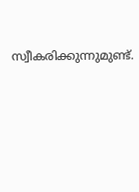സ്വീകരിക്കുന്നുമുണ്ട്.